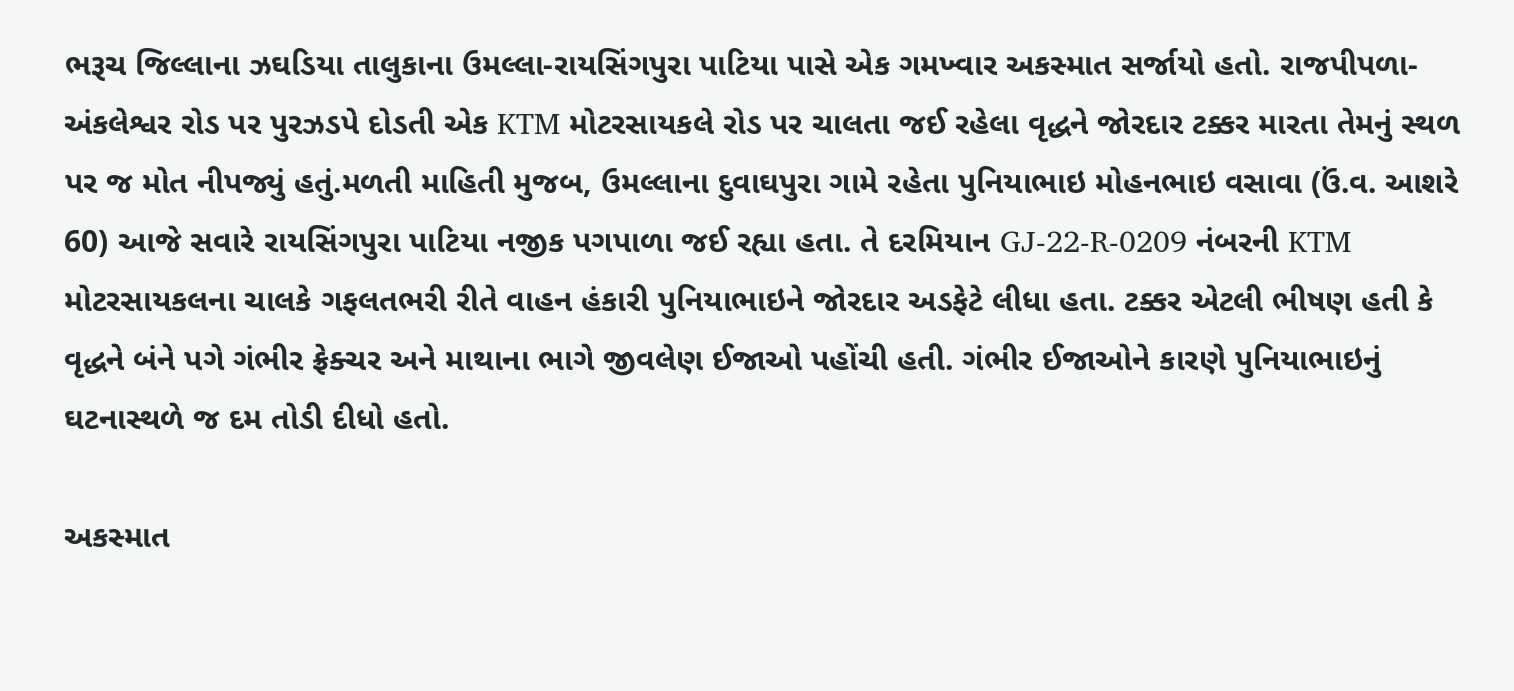ભરૂચ જિલ્લાના ઝઘડિયા તાલુકાના ઉમલ્લા-રાયસિંગપુરા પાટિયા પાસે એક ગમખ્વાર અકસ્માત સર્જાયો હતો. રાજપીપળા-અંકલેશ્વર રોડ પર પુરઝડપે દોડતી એક KTM મોટરસાયકલે રોડ પર ચાલતા જઈ રહેલા વૃદ્ધને જોરદાર ટક્કર મારતા તેમનું સ્થળ પર જ મોત નીપજ્યું હતું.મળતી માહિતી મુજબ, ઉમલ્લાના દુવાઘપુરા ગામે રહેતા પુનિયાભાઇ મોહનભાઇ વસાવા (ઉં.વ. આશરે 60) આજે સવારે રાયસિંગપુરા પાટિયા નજીક પગપાળા જઈ રહ્યા હતા. તે દરમિયાન GJ-22-R-0209 નંબરની KTM મોટરસાયકલના ચાલકે ગફલતભરી રીતે વાહન હંકારી પુનિયાભાઇને જોરદાર અડફેટે લીધા હતા. ટક્કર એટલી ભીષણ હતી કે વૃદ્ધને બંને પગે ગંભીર ફ્રેક્ચર અને માથાના ભાગે જીવલેણ ઈજાઓ પહોંચી હતી. ગંભીર ઈજાઓને કારણે પુનિયાભાઇનું ઘટનાસ્થળે જ દમ તોડી દીધો હતો.

અકસ્માત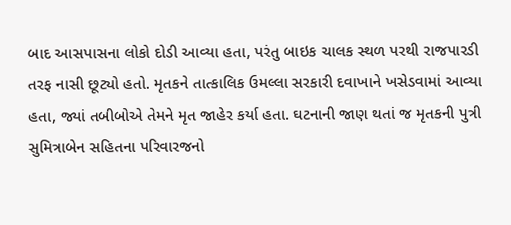બાદ આસપાસના લોકો દોડી આવ્યા હતા, પરંતુ બાઇક ચાલક સ્થળ પરથી રાજપારડી તરફ નાસી છૂટ્યો હતો. મૃતકને તાત્કાલિક ઉમલ્લા સરકારી દવાખાને ખસેડવામાં આવ્યા હતા, જ્યાં તબીબોએ તેમને મૃત જાહેર કર્યા હતા. ઘટનાની જાણ થતાં જ મૃતકની પુત્રી સુમિત્રાબેન સહિતના પરિવારજનો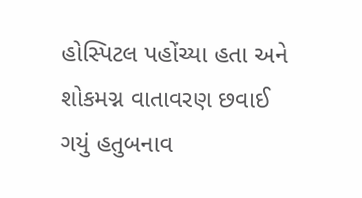હોસ્પિટલ પહોંચ્યા હતા અને શોકમગ્ન વાતાવરણ છવાઈ ગયું હતુબનાવ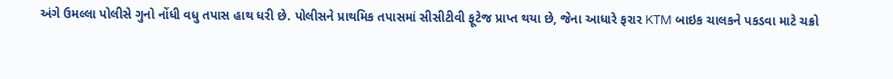અંગે ઉમલ્લા પોલીસે ગુનો નોંધી વધુ તપાસ હાથ ધરી છે. પોલીસને પ્રાથમિક તપાસમાં સીસીટીવી ફૂટેજ પ્રાપ્ત થયા છે, જેના આધારે ફરાર KTM બાઇક ચાલકને પકડવા માટે ચક્રો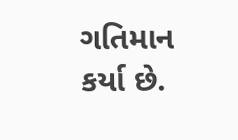ગતિમાન કર્યા છે.